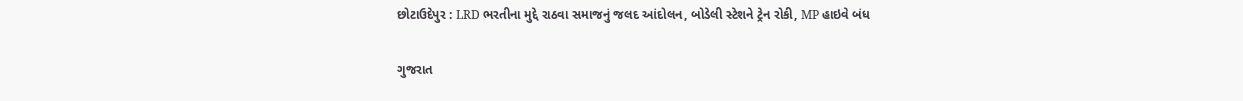છોટાઉદેપુર : LRD ભરતીના મુદ્દે રાઠવા સમાજનું જલદ આંદોલન, બોડેલી સ્ટેશને ટ્રેન રોકી, MP હાઇવે બંધ

ગુજરાત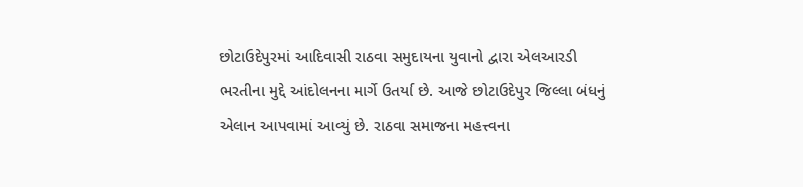છોટાઉદેપુરમાં આદિવાસી રાઠવા સમુદાયના યુવાનો દ્વારા એલઆરડી ભરતીના મુદ્દે આંદોલનના માર્ગે ઉતર્યા છે. આજે છોટાઉદેપુર જિલ્લા બંધનું એલાન આપવામાં આવ્યું છે. રાઠવા સમાજના મહત્ત્વના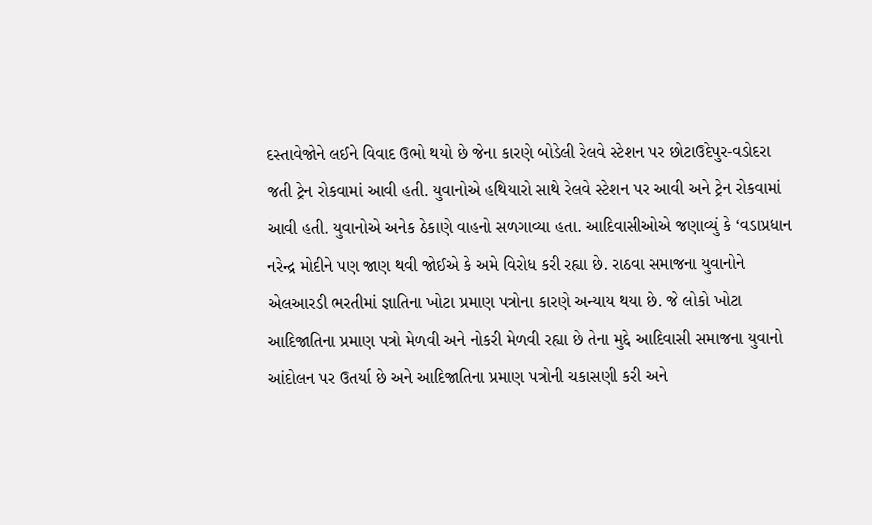દસ્તાવેજોને લઈને વિવાદ ઉભો થયો છે જેના કારણે બોડેલી રેલવે સ્ટેશન પર છોટાઉદેપુર-વડોદરા જતી ટ્રેન રોકવામાં આવી હતી. યુવાનોએ હથિયારો સાથે રેલવે સ્ટેશન પર આવી અને ટ્રેન રોકવામાં આવી હતી. યુવાનોએ અનેક ઠેકાણે વાહનો સળગાવ્યા હતા. આદિવાસીઓએ જણાવ્યું કે ‘વડાપ્રધાન નરેન્દ્ર મોદીને પણ જાણ થવી જોઈએ કે અમે વિરોધ કરી રહ્યા છે. રાઠવા સમાજના યુવાનોને એલઆરડી ભરતીમાં જ્ઞાતિના ખોટા પ્રમાણ પત્રોના કારણે અન્યાય થયા છે. જે લોકો ખોટા આદિજાતિના પ્રમાણ પત્રો મેળવી અને નોકરી મેળવી રહ્યા છે તેના મુદ્દે આદિવાસી સમાજના યુવાનો આંદોલન પર ઉતર્યા છે અને આદિજાતિના પ્રમાણ પત્રોની ચકાસણી કરી અને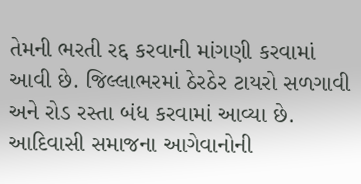તેમની ભરતી રદ્દ કરવાની માંગણી કરવામાં આવી છે. જિલ્લાભરમાં ઠેરઠેર ટાયરો સળગાવી અને રોડ રસ્તા બંધ કરવામાં આવ્યા છે. આદિવાસી સમાજના આગેવાનોની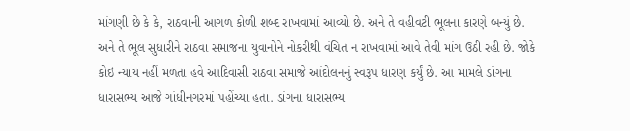માંગણી છે કે કે, રાઠવાની આગળ કોળી શબ્દ રાખવામાં આવ્યો છે. અને તે વહીવટી ભૂલના કારણે બન્યું છે. અને તે ભૂલ સુધારીને રાઠવા સમાજના યુવાનોને નોકરીથી વંચિત ન રાખવામાં આવે તેવી માંગ ઉઠી રહી છે. જોકે કોઇ ન્યાય નહીં મળતા હવે આદિવાસી રાઠવા સમાજે આંદોલનનું સ્વરૂપ ધારણ કર્યું છે. આ મામલે ડાંગના ધારાસભ્ય આજે ગાંધીનગરમાં પહોંચ્યા હતા. ડાંગના ધારાસભ્ય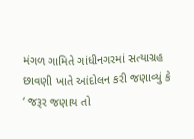મંગળ ગામિતે ગાંધીનગરમાં સત્યાગ્રહ છાવણી ખાતે આંદોલન કરી જણાવ્યું કે ‘ જરૂર જણાય તો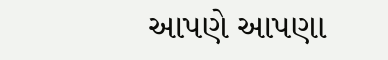આપણે આપણા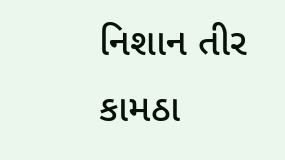નિશાન તીર કામઠા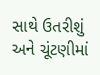સાથે ઉતરીશું અને ચૂંટણીમાં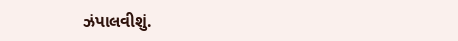ઝંપાલવીશું.